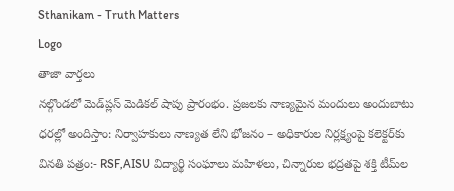Sthanikam - Truth Matters
Logo
తాజా వార్తలు
నల్గొండలో మెడ్‌ప్లస్ మెడికల్ షాపు ప్రారంభం. ప్రజలకు నాణ్యమైన మందులు అందుబాటు ధరల్లో అందిస్తాం: నిర్వాహకులు నాణ్యత లేని భోజనం – అధికారుల నిర్లక్ష్యంపై కలెక్టర్‌కు వినతి పత్రం:- RSF,AISU విద్యార్థి సంఘాలు మహిళలు, చిన్నారుల భద్రతపై శక్తి టీమ్‌ల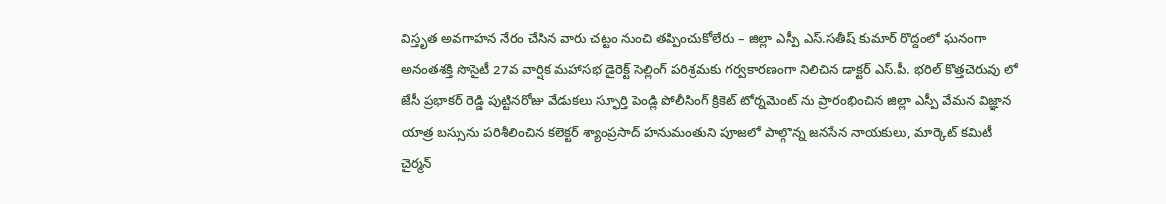విస్తృత అవగాహన నేరం చేసిన వారు చట్టం నుంచి తప్పించుకోలేరు – జిల్లా ఎస్పీ ఎస్.సతీష్ కుమార్ రొద్దంలో ఘనంగా అనంతశక్తి సొసైటీ 27వ వార్షిక మహాసభ డైరెక్ట్ సెల్లింగ్ పరిశ్రమకు గర్వకారణంగా నిలిచిన డాక్టర్ ఎస్.పీ. భరిల్ కొత్తచెరువు లో జేసీ ప్రభాకర్ రెడ్డి పుట్టినరోజు వేడుకలు స్ఫూర్తి పెండ్లి పోలీసింగ్ క్రికెట్ టోర్నమెంట్ ను ప్రారంభించిన జిల్లా ఎస్పీ వేమన విజ్ఞాన యాత్ర బస్సును పరిశీలించిన కలెక్టర్ శ్యాంప్రసాద్ హనుమంతుని పూజలో పాల్గొన్న జనసేన నాయకులు, మార్కెట్ కమిటీ చైర్మన్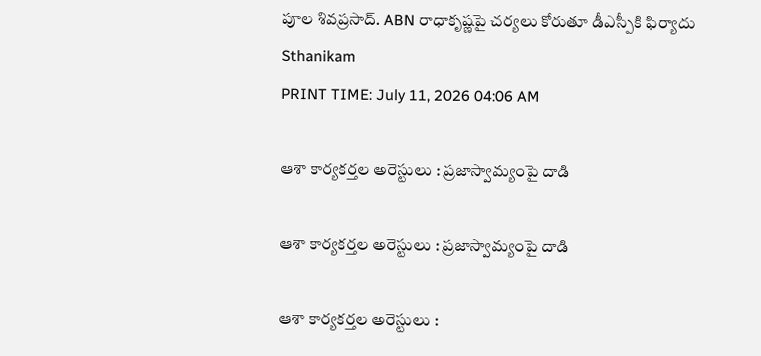పూల శివప్రసాద్. ABN రాధాకృష్ణపై చర్యలు కోరుతూ డీఎస్పీకి ఫిర్యాదు
Sthanikam
PRINT TIME: July 11, 2026 04:06 AM

ఆశా కార్యకర్తల అరెస్టులు : ప్రజాస్వామ్యంపై దాడి

ఆశా కార్యకర్తల అరెస్టులు : ప్రజాస్వామ్యంపై దాడి

ఆశా కార్యకర్తల అరెస్టులు :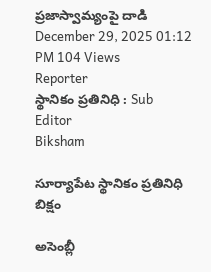ప్రజాస్వామ్యంపై దాడి
December 29, 2025 01:12 PM 104 Views
Reporter
స్థానికం ప్రతినిధి : Sub Editor
Biksham

సూర్యాపేట స్థానికం ప్రతినిధి బిక్షం

అసెంబ్లీ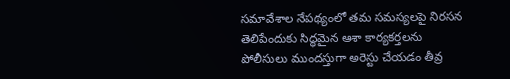సమావేశాల నేపథ్యంలో తమ సమస్యలపై నిరసన తెలిపేందుకు సిద్ధమైన ఆశా కార్యకర్తలను పోలీసులు ముందస్తుగా అరెస్టు చేయడం తీవ్ర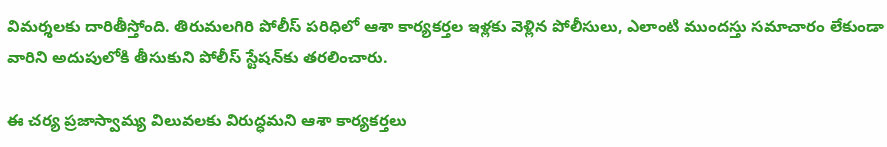విమర్శలకు దారితీస్తోంది. తిరుమలగిరి పోలీస్ పరిధిలో ఆశా కార్యకర్తల ఇళ్లకు వెళ్లిన పోలీసులు, ఎలాంటి ముందస్తు సమాచారం లేకుండా వారిని అదుపులోకి తీసుకుని పోలీస్ స్టేషన్‌కు తరలించారు.

ఈ చర్య ప్రజాస్వామ్య విలువలకు విరుద్ధమని ఆశా కార్యకర్తలు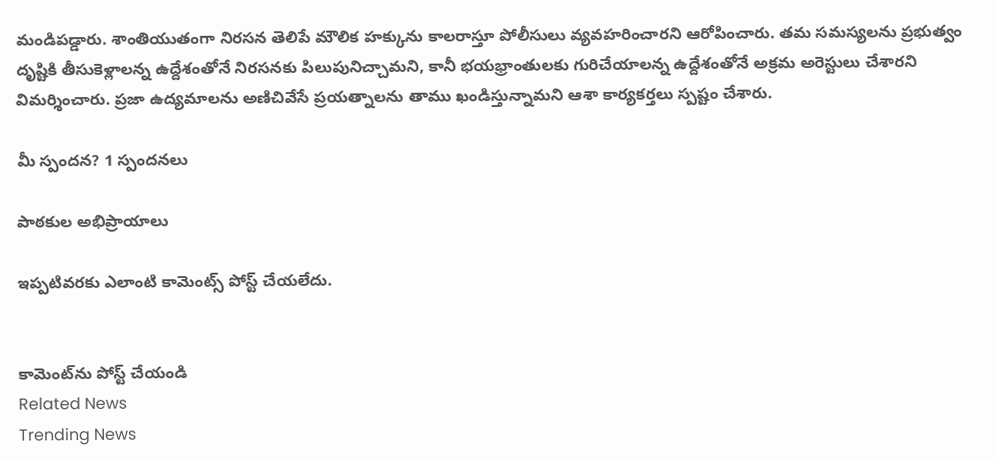మండిపడ్డారు. శాంతియుతంగా నిరసన తెలిపే మౌలిక హక్కును కాలరాస్తూ పోలీసులు వ్యవహరించారని ఆరోపించారు. తమ సమస్యలను ప్రభుత్వం దృష్టికి తీసుకెళ్లాలన్న ఉద్దేశంతోనే నిరసనకు పిలుపునిచ్చామని, కానీ భయభ్రాంతులకు గురిచేయాలన్న ఉద్దేశంతోనే అక్రమ అరెస్టులు చేశారని విమర్శించారు. ప్రజా ఉద్యమాలను అణిచివేసే ప్రయత్నాలను తాము ఖండిస్తున్నామని ఆశా కార్యకర్తలు స్పష్టం చేశారు.

మీ స్పందన? 1 స్పందనలు

పాఠకుల అభిప్రాయాలు

ఇప్పటివరకు ఎలాంటి కామెంట్స్ పోస్ట్ చేయలేదు.


కామెంట్‌ను పోస్ట్ చేయండి
Related News
Trending News